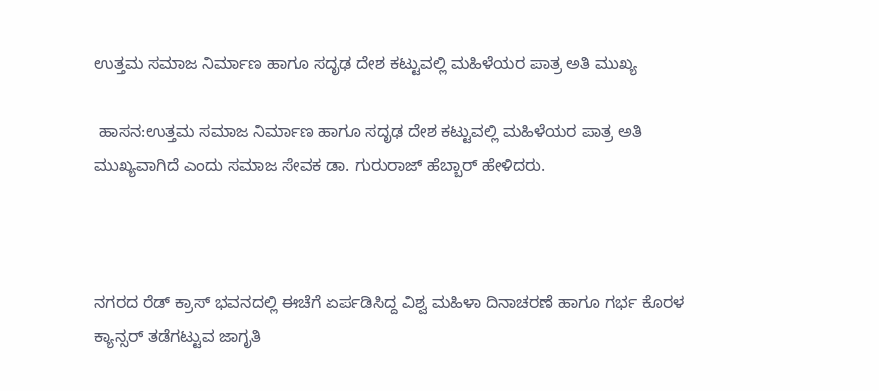ಉತ್ತಮ ಸಮಾಜ ನಿರ್ಮಾಣ ಹಾಗೂ ಸದೃಢ ದೇಶ ಕಟ್ಟುವಲ್ಲಿ ಮಹಿಳೆಯರ ಪಾತ್ರ ಅತಿ ಮುಖ್ಯ

 ಹಾಸನ:ಉತ್ತಮ ಸಮಾಜ ನಿರ್ಮಾಣ ಹಾಗೂ ಸದೃಢ ದೇಶ ಕಟ್ಟುವಲ್ಲಿ ಮಹಿಳೆಯರ ಪಾತ್ರ ಅತಿ ಮುಖ್ಯವಾಗಿದೆ ಎಂದು ಸಮಾಜ ಸೇವಕ ಡಾ. ಗುರುರಾಜ್ ಹೆಬ್ಬಾರ್ ಹೇಳಿದರು.



ನಗರದ ರೆಡ್ ಕ್ರಾಸ್ ಭವನದಲ್ಲಿ ಈಚೆಗೆ ಏರ್ಪಡಿಸಿದ್ದ ವಿಶ್ವ ಮಹಿಳಾ ದಿನಾಚರಣೆ ಹಾಗೂ ಗರ್ಭ ಕೊರಳ ಕ್ಯಾನ್ಸರ್ ತಡೆಗಟ್ಟುವ ಜಾಗೃತಿ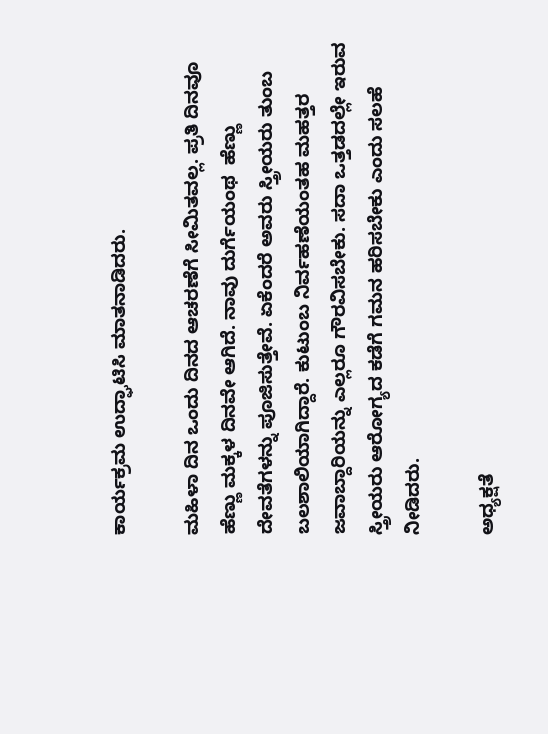ಕಾರ್ಯಕ್ರಮ ಉದ್ಘಾಟಿಸಿ ಮಾತನಾಡಿದರು.

ಮಹಿಳಾ ದಿನ ಒಂದು ದಿನದ ಆಚರಣೆಗೆ ಸೀಮಿತವಲ್ಲ. ಪ್ರತಿ ದಿನವೂ ಹೆಣ್ಣು ಮಕ್ಕಳ ದಿನವೇ ಆಗಿದೆ. ನಾವು ದುರ್ಗೆಯಂಥ  ಹೆಣ್ಣು ದೇವತೆಗಳನ್ನು ಪೂಜಿಸುತ್ತೇವೆ. ಏಕೆಂದರೆ ಅವರು ಸ್ತ್ರೀಯರು ತುಂಬ ಬಲಶಾಲಿಯಾಗಿದ್ದಾರೆ. ಕುಟುಂಬ ನಿರ್ವಹಣೆಯಂತಹ ಮಹತ್ತರ ಜವಾಬ್ದಾರಿಯನ್ನು ಎಲ್ಲರೂ ಗೌರವಿಸಬೇಕು. ಸದಾ ಒತ್ತಡದಲ್ಲೇ ಇರುವ ಸ್ತ್ರೀಯರು ಆರೋಗ್ಯದ ಕಡೆಗೆ ಗಮನ ಹರಿಸಬೇಕು ಎಂದು ಸಲಹೆ ನೀಡಿದರು.

ಅಧ್ಯಕ್ಷತೆ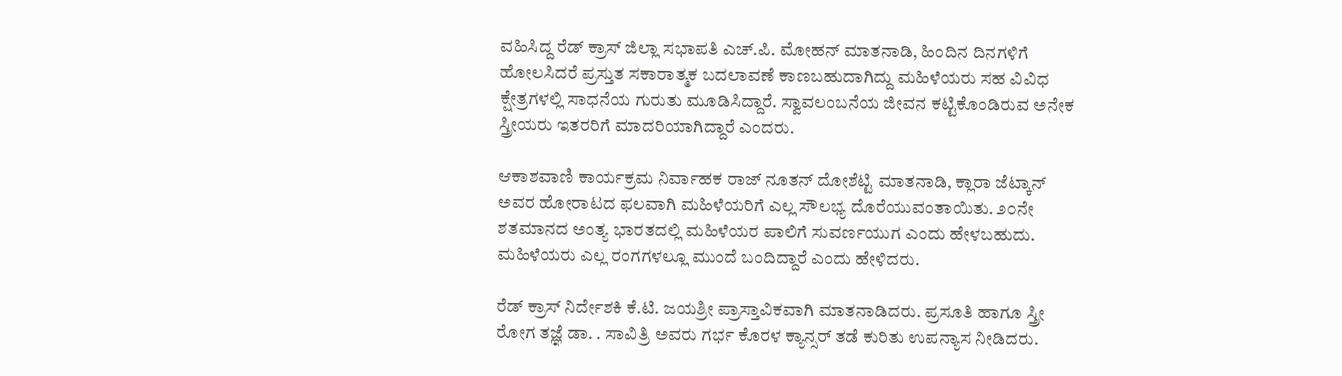ವಹಿಸಿದ್ದ ರೆಡ್ ಕ್ರಾಸ್ ಜಿಲ್ಲಾ ಸಭಾಪತಿ ಎಚ್.ಪಿ. ಮೋಹನ್ ಮಾತನಾಡಿ, ಹಿಂದಿನ ದಿನಗಳಿಗೆ ಹೋಲಸಿದರೆ ಪ್ರಸ್ತುತ ಸಕಾರಾತ್ಮಕ ಬದಲಾವಣೆ ಕಾಣಬಹುದಾಗಿದ್ದು ಮಹಿಳೆಯರು ಸಹ ವಿವಿಧ ಕ್ಷೇತ್ರಗಳಲ್ಲಿ ಸಾಧನೆಯ ಗುರುತು ಮೂಡಿಸಿದ್ದಾರೆ. ಸ್ವಾವಲಂಬನೆಯ ಜೀವನ ಕಟ್ಟಿಕೊಂಡಿರುವ ಅನೇಕ ಸ್ತ್ರೀಯರು ಇತರರಿಗೆ ಮಾದರಿಯಾಗಿದ್ದಾರೆ ಎಂದರು.

ಆಕಾಶವಾಣಿ ಕಾರ್ಯಕ್ರಮ ನಿರ್ವಾಹಕ ರಾಜ್ ನೂತನ್ ದೋಶೆಟ್ಟಿ ಮಾತನಾಡಿ, ಕ್ಲಾರಾ ಜೆಟ್ಕಾನ್ ಅವರ ಹೋರಾಟದ ಫಲವಾಗಿ ಮಹಿಳೆಯರಿಗೆ ಎಲ್ಲ ಸೌಲಭ್ಯ ದೊರೆಯುವಂತಾಯಿತು. ೨೦ನೇ ಶತಮಾನದ ಅಂತ್ಯ ಭಾರತದಲ್ಲಿ ಮಹಿಳೆಯರ ಪಾಲಿಗೆ ಸುವರ್ಣಯುಗ ಎಂದು ಹೇಳಬಹುದು. ಮಹಿಳೆಯರು ಎಲ್ಲ ರಂಗಗಳಲ್ಲೂ ಮುಂದೆ ಬಂದಿದ್ದಾರೆ ಎಂದು ಹೇಳಿದರು.

ರೆಡ್ ಕ್ರಾಸ್ ನಿರ್ದೇಶಕಿ ಕೆ.ಟಿ. ಜಯಶ್ರೀ ಪ್ರಾಸ್ತಾವಿಕವಾಗಿ ಮಾತನಾಡಿದರು. ಪ್ರಸೂತಿ ಹಾಗೂ ಸ್ತ್ರೀ ರೋಗ ತಜ್ಞೆ ಡಾ. . ಸಾವಿತ್ರಿ ಅವರು ಗರ್ಭ ಕೊರಳ ಕ್ಯಾನ್ಸರ್ ತಡೆ ಕುರಿತು ಉಪನ್ಯಾಸ ನೀಡಿದರು.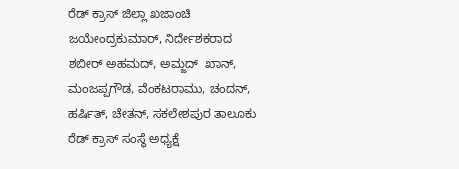ರೆಡ್ ಕ್ರಾಸ್ ಜಿಲ್ಲಾ ಖಜಾಂಚಿ ಜಯೇಂದ್ರಕುಮಾರ್, ನಿರ್ದೇಶಕರಾದ ಶಬೀರ್ ಅಹಮದ್, ಅಮ್ಜದ್  ಖಾನ್, ಮಂಜಪ್ಪಗೌಡ, ವೆಂಕಟರಾಮು, ಚಂದನ್, ಹರ್ಷಿತ್, ಚೇತನ್, ಸಕಲೇಶಪುರ ತಾಲೂಕು ರೆಡ್ ಕ್ರಾಸ್ ಸಂಸ್ಥೆ ಅಧ್ಯಕ್ಷೆ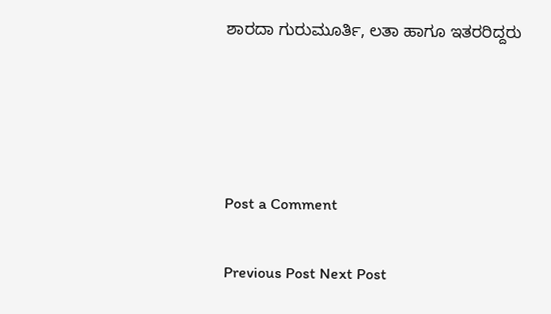ಶಾರದಾ ಗುರುಮೂರ್ತಿ, ಲತಾ ಹಾಗೂ ಇತರರಿದ್ದರು




Post a Comment

Previous Post Next Post